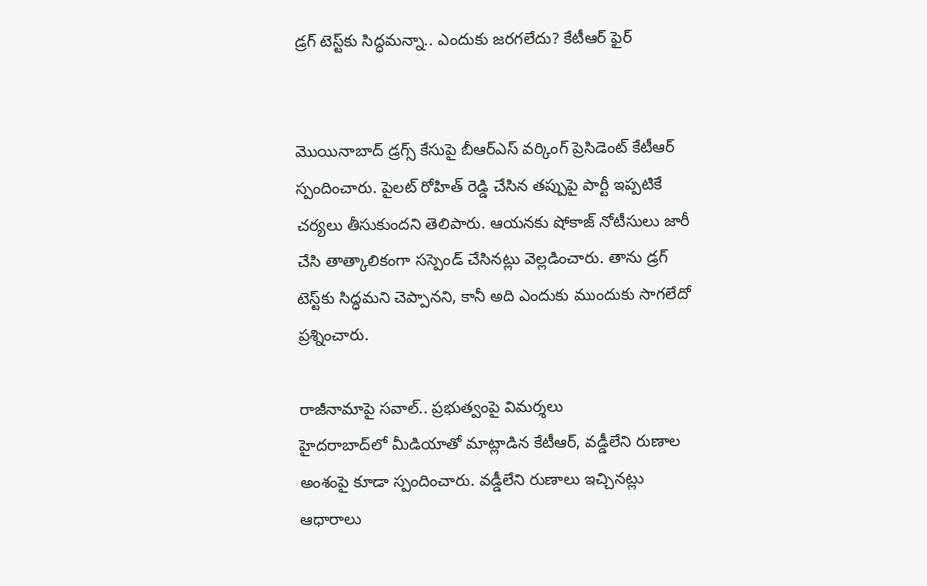డ్రగ్ టెస్ట్‌కు సిద్ధమ‌న్నా.. ఎందుకు జరగలేదు? కేటీఆర్ ఫైర్‌


మొయినాబాద్ డ్రగ్స్ కేసుపై బీఆర్ఎస్ వర్కింగ్ ప్రెసిడెంట్ కేటీఆర్ స్పందించారు. పైలట్ రోహిత్ రెడ్డి చేసిన తప్పుపై పార్టీ ఇప్పటికే చర్యలు తీసుకుందని తెలిపారు. ఆయనకు షోకాజ్ నోటీసులు జారీ చేసి తాత్కాలికంగా సస్పెండ్ చేసినట్లు వెల్లడించారు. తాను డ్రగ్ టెస్ట్‌కు సిద్ధమని చెప్పానని, కానీ అది ఎందుకు ముందుకు సాగలేదో ప్రశ్నించారు.

రాజీనామాపై సవాల్.. ప్రభుత్వంపై విమర్శలు
హైదరాబాద్‌లో మీడియాతో మాట్లాడిన కేటీఆర్, వడ్డీలేని రుణాల అంశంపై కూడా స్పందించారు. వడ్డీలేని రుణాలు ఇచ్చినట్లు ఆధారాలు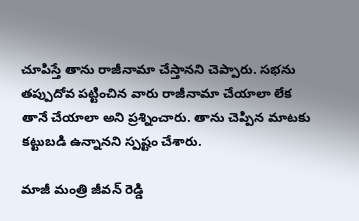చూపిస్తే తాను రాజీనామా చేస్తానని చెప్పారు. సభను తప్పుదోవ పట్టించిన వారు రాజీనామా చేయాలా లేక తానే చేయాలా అని ప్రశ్నించారు. తాను చెప్పిన మాటకు కట్టుబడి ఉన్నానని స్పష్టం చేశారు.

మాజీ మంత్రి జీవన్ రెడ్డి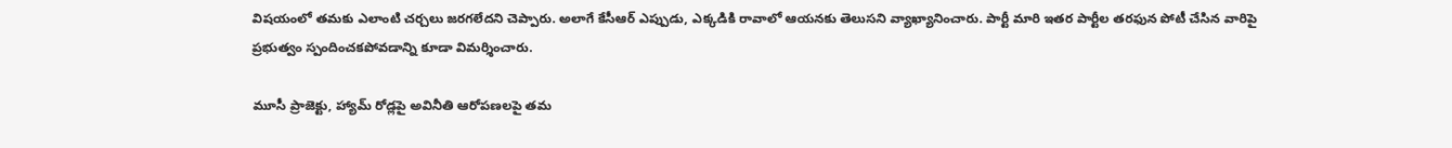విషయంలో తమకు ఎలాంటి చర్చలు జరగలేదని చెప్పారు. అలాగే కేసీఆర్ ఎప్పుడు, ఎక్కడికి రావాలో ఆయనకు తెలుసని వ్యాఖ్యానించారు. పార్టీ మారి ఇతర పార్టీల తరఫున పోటీ చేసిన వారిపై ప్రభుత్వం స్పందించకపోవడాన్ని కూడా విమర్శించారు.

మూసీ ప్రాజెక్టు, హ్యామ్ రోడ్లపై అవినీతి ఆరోపణలపై తమ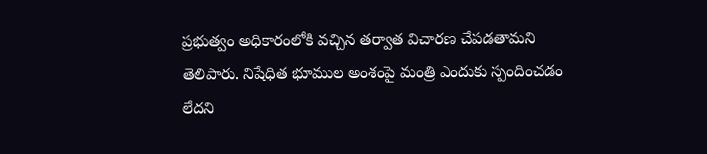ప్రభుత్వం అధికారంలోకి వచ్చిన తర్వాత విచారణ చేపడతామని తెలిపారు. నిషేధిత భూముల అంశంపై మంత్రి ఎందుకు స్పందించడం లేదని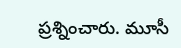ప్రశ్నించారు. మూసీ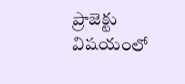ప్రాజెక్టు విషయంలో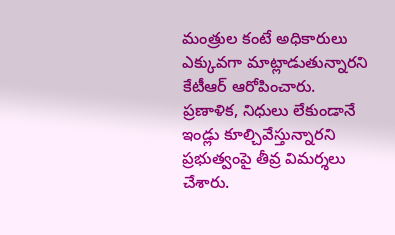మంత్రుల కంటే అధికారులు ఎక్కువగా మాట్లాడుతున్నారని కేటీఆర్ ఆరోపించారు. ప్రణాళిక, నిధులు లేకుండానే ఇండ్లు కూల్చివేస్తున్నారని ప్రభుత్వంపై తీవ్ర విమర్శలు చేశారు.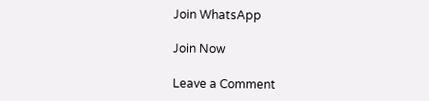Join WhatsApp

Join Now

Leave a Comment